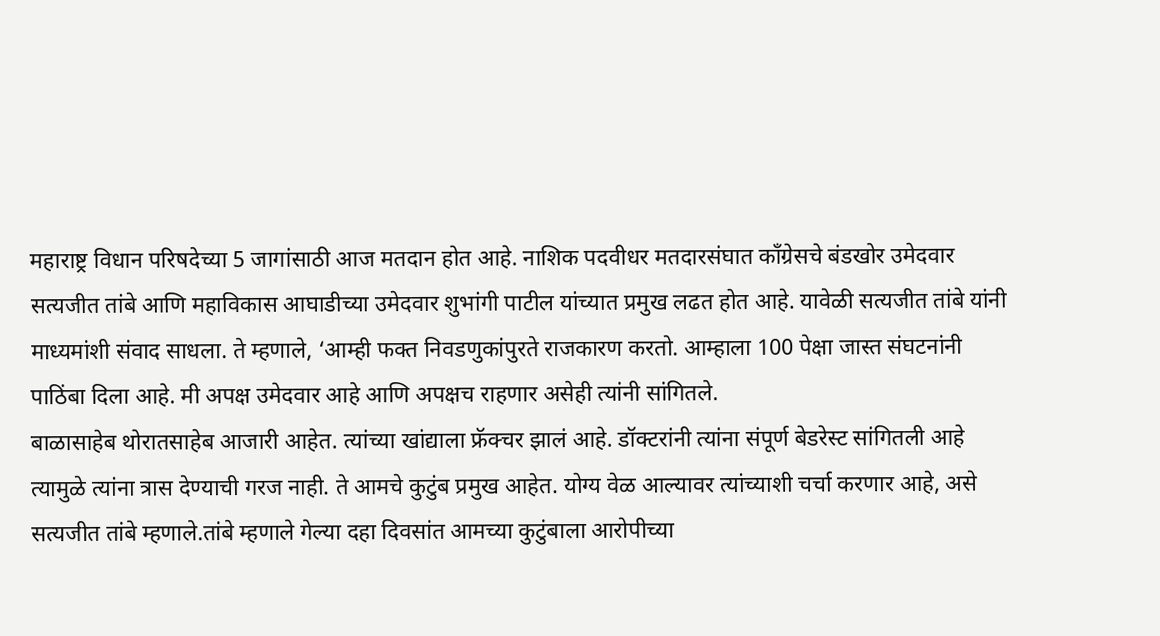महाराष्ट्र विधान परिषदेच्या 5 जागांसाठी आज मतदान होत आहे. नाशिक पदवीधर मतदारसंघात काँग्रेसचे बंडखोर उमेदवार सत्यजीत तांबे आणि महाविकास आघाडीच्या उमेदवार शुभांगी पाटील यांच्यात प्रमुख लढत होत आहे. यावेळी सत्यजीत तांबे यांनी माध्यमांशी संवाद साधला. ते म्हणाले, ‘आम्ही फक्त निवडणुकांपुरते राजकारण करतो. आम्हाला 100 पेक्षा जास्त संघटनांनी पाठिंबा दिला आहे. मी अपक्ष उमेदवार आहे आणि अपक्षच राहणार असेही त्यांनी सांगितले.
बाळासाहेब थोरातसाहेब आजारी आहेत. त्यांच्या खांद्याला फ्रॅक्चर झालं आहे. डॉक्टरांनी त्यांना संपूर्ण बेडरेस्ट सांगितली आहे त्यामुळे त्यांना त्रास देण्याची गरज नाही. ते आमचे कुटुंब प्रमुख आहेत. योग्य वेळ आल्यावर त्यांच्याशी चर्चा करणार आहे, असे सत्यजीत तांबे म्हणाले.तांबे म्हणाले गेल्या दहा दिवसांत आमच्या कुटुंबाला आरोपीच्या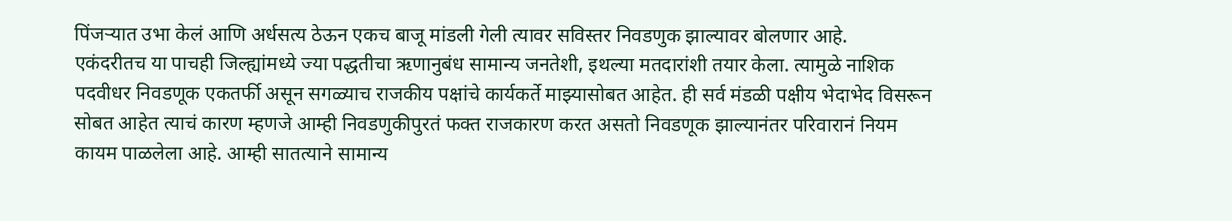पिंजऱ्यात उभा केलं आणि अर्धसत्य ठेऊन एकच बाजू मांडली गेली त्यावर सविस्तर निवडणुक झाल्यावर बोलणार आहे.
एकंदरीतच या पाचही जिल्ह्यांमध्ये ज्या पद्धतीचा ऋणानुबंध सामान्य जनतेशी, इथल्या मतदारांशी तयार केला. त्यामुळे नाशिक पदवीधर निवडणूक एकतर्फी असून सगळ्याच राजकीय पक्षांचे कार्यकर्ते माझ्यासोबत आहेत. ही सर्व मंडळी पक्षीय भेदाभेद विसरून सोबत आहेत त्याचं कारण म्हणजे आम्ही निवडणुकीपुरतं फक्त राजकारण करत असतो निवडणूक झाल्यानंतर परिवारानं नियम कायम पाळलेला आहे. आम्ही सातत्याने सामान्य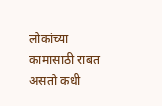लोकांच्या कामासाठी राबत असतो कधी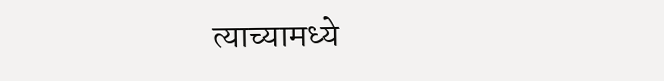त्याच्यामध्ये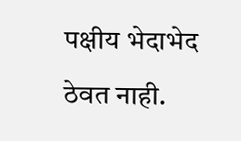पक्षीय भेदाभेद ठेवत नाही.